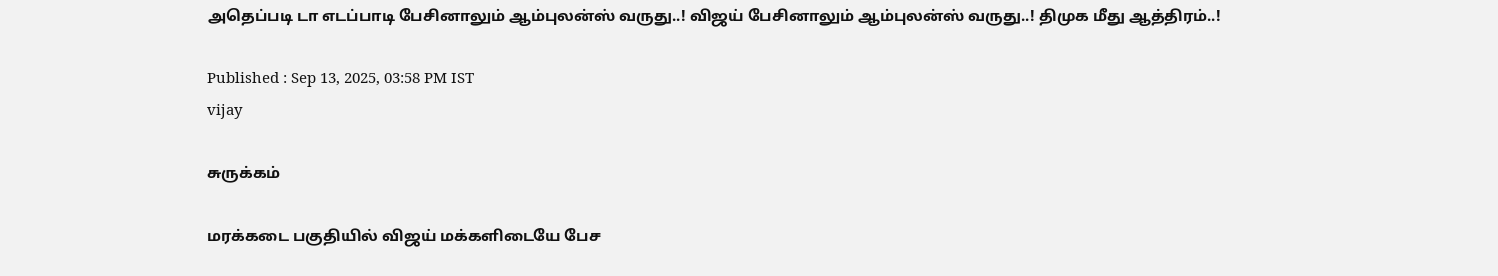அதெப்படி டா எடப்பாடி பேசினாலும் ஆம்புலன்ஸ் வருது..! விஜய் பேசினாலும் ஆம்புலன்ஸ் வருது..! திமுக மீது ஆத்திரம்..!

Published : Sep 13, 2025, 03:58 PM IST
vijay

சுருக்கம்

மரக்கடை பகுதியில் விஜய் மக்களிடையே பேச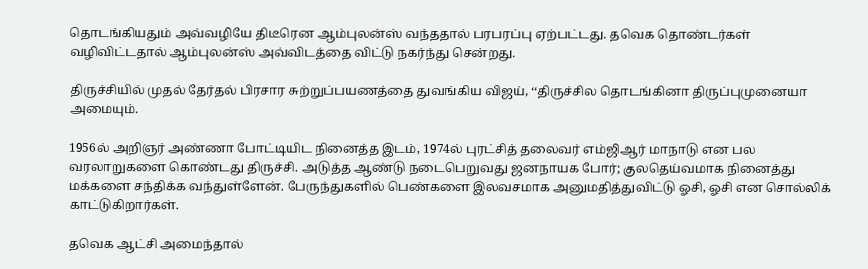தொடங்கியதும் அவ்வழியே திடீரென ஆம்புலன்ஸ் வந்ததால் பரபரப்பு ஏற்பட்டது. தவெக தொண்டர்கள் வழிவிட்டதால் ஆம்புலன்ஸ் அவ்விடத்தை விட்டு நகர்ந்து சென்றது.

திருச்சியில் முதல் தேர்தல் பிரசார சுற்றுப்பயணத்தை துவங்கிய விஜய், ‘‘திருச்சில தொடங்கினா திருப்புமுனையா அமையும்.

1956ல் அறிஞர் அண்ணா போட்டியிட நினைத்த இடம், 1974ல் புரட்சித் தலைவர் எம்ஜிஆர் மாநாடு என பல வரலாறுகளை கொண்டது திருச்சி. அடுத்த ஆண்டு நடைபெறுவது ஜனநாயக போர்; குலதெய்வமாக நினைத்து மக்களை சந்திக்க வந்துள்ளேன். பேருந்துகளில் பெண்களை இலவசமாக அனுமதித்துவிட்டு ஓசி, ஓசி என சொல்லிக் காட்டுகிறார்கள்.

தவெக ஆட்சி அமைந்தால்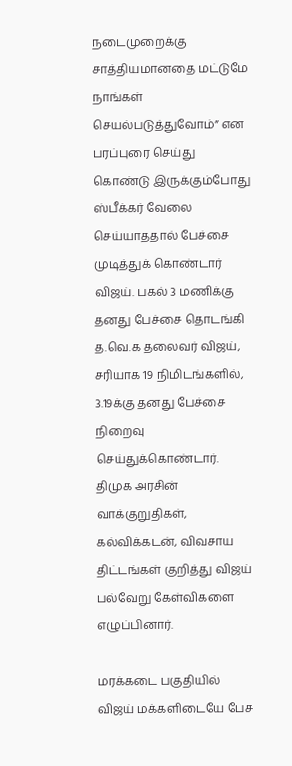நடைமுறைக்கு சாத்தியமானதை மட்டுமே நாங்கள் செயல்படுத்துவோம்” என பரப்புரை செய்து கொண்டு இருக்கும்போது ஸ்பீக்கர் வேலை செய்யாததால் பேச்சை முடித்துக் கொண்டார் விஜய். பகல் 3 மணிக்கு தனது பேச்சை தொடங்கி த.வெ.க தலைவர் விஜய், சரியாக 19 நிமிடங்களில், 3.19க்கு தனது பேச்சை நிறைவு செய்துக்கொண்டார். திமுக அரசின் வாக்குறுதிகள், கல்விக்கடன், விவசாய திட்டங்கள் குறித்து விஜய் பல்வேறு கேள்விகளை எழுப்பினார்.

மரக்கடை பகுதியில் விஜய் மக்களிடையே பேச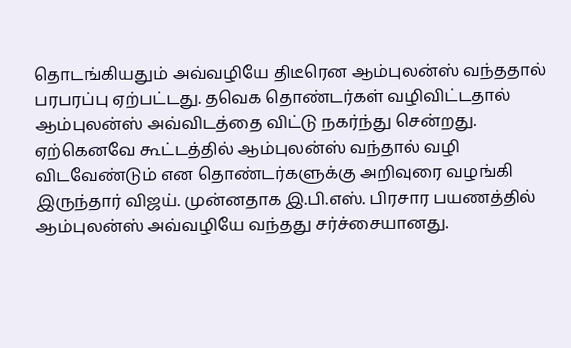தொடங்கியதும் அவ்வழியே திடீரென ஆம்புலன்ஸ் வந்ததால் பரபரப்பு ஏற்பட்டது. தவெக தொண்டர்கள் வழிவிட்டதால் ஆம்புலன்ஸ் அவ்விடத்தை விட்டு நகர்ந்து சென்றது. ஏற்கெனவே கூட்டத்தில் ஆம்புலன்ஸ் வந்தால் வழி விடவேண்டும் என தொண்டர்களுக்கு அறிவுரை வழங்கி இருந்தார் விஜய். முன்னதாக இ.பி.எஸ். பிரசார பயணத்தில் ஆம்புலன்ஸ் அவ்வழியே வந்தது சர்ச்சையானது.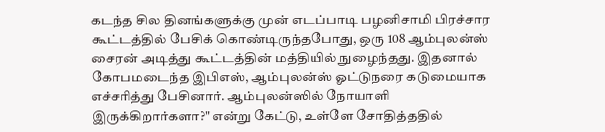கடந்த சில தினங்களுக்கு முன் எடப்பாடி பழனிசாமி பிரச்சார கூட்டத்தில் பேசிக் கொண்டிருந்தபோது, ஒரு 108 ஆம்புலன்ஸ் சைரன் அடித்து கூட்டத்தின் மத்தியில் நுழைந்தது. இதனால் கோபமடைந்த இபிஎஸ், ஆம்புலன்ஸ் ஓட்டுநரை கடுமையாக எச்சரித்து பேசினார். ஆம்புலன்ஸில் நோயாளி இருக்கிறார்களா?" என்று கேட்டு, உள்ளே சோதித்ததில்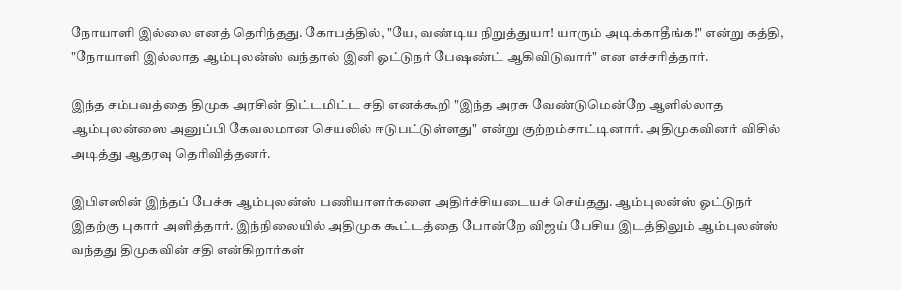நோயாளி இல்லை எனத் தெரிந்தது. கோபத்தில், "யே, வண்டிய நிறுத்துயா! யாரும் அடிக்காதீங்க!" என்று கத்தி, "நோயாளி இல்லாத ஆம்புலன்ஸ் வந்தால் இனி ஓட்டுநர் பேஷண்ட் ஆகிவிடுவார்" என எச்சரித்தார்.

இந்த சம்பவத்தை திமுக அரசின் திட்டமிட்ட சதி எனக்கூறி "இந்த அரசு வேண்டுமென்றே ஆளில்லாத ஆம்புலன்ஸை அனுப்பி கேவலமான செயலில் ஈடுபட்டுள்ளது" என்று குற்றம்சாட்டினார். அதிமுகவினர் விசில் அடித்து ஆதரவு தெரிவித்தனர்.

இபிஎஸின் இந்தப் பேச்சு ஆம்புலன்ஸ் பணியாளர்களை அதிர்ச்சியடையச் செய்தது. ஆம்புலன்ஸ் ஓட்டுநர் இதற்கு புகார் அளித்தார். இந்நிலையில் அதிமுக கூட்டத்தை போன்றே விஜய் பேசிய இடத்திலும் ஆம்புலன்ஸ் வந்தது திமுகவின் சதி என்கிறார்கள்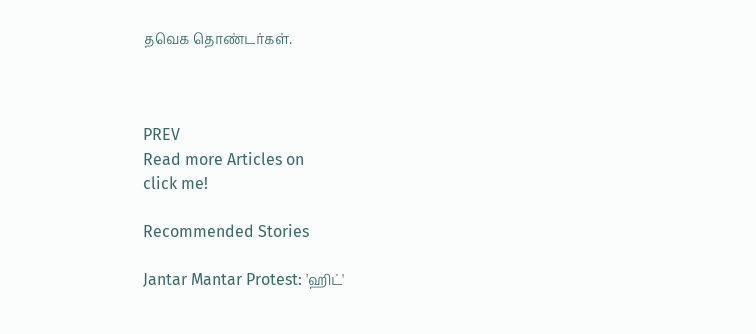தவெக தொண்டர்கள்.



PREV
Read more Articles on
click me!

Recommended Stories

Jantar Mantar Protest: 'ஹிட்'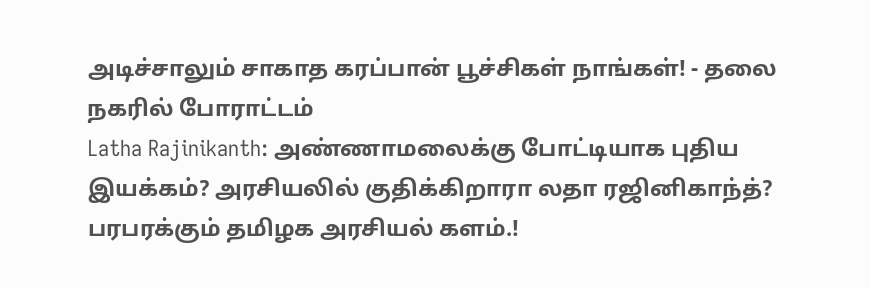அடிச்சாலும் சாகாத கரப்பான் பூச்சிகள் நாங்கள்! - தலை நகரில் போராட்டம்
Latha Rajinikanth: அண்ணாமலைக்கு போட்டியாக புதிய இயக்கம்? அரசியலில் குதிக்கிறாரா லதா ரஜினிகாந்த்? பரபரக்கும் தமிழக அரசியல் களம்.!